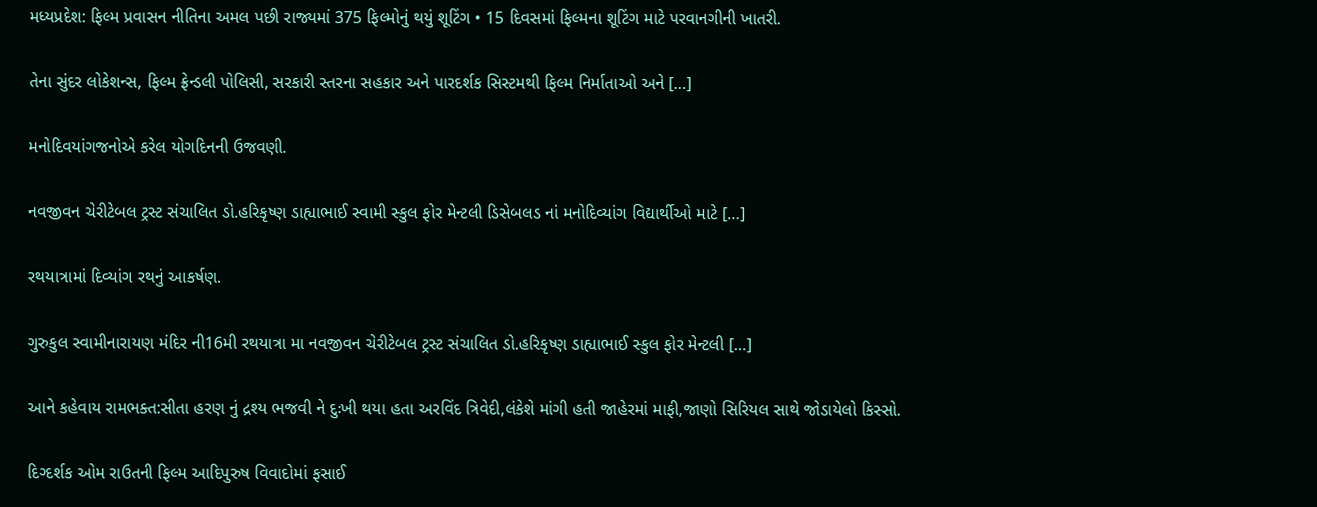મધ્યપ્રદેશ: ફિલ્મ પ્રવાસન નીતિના અમલ પછી રાજ્યમાં 375 ફિલ્મોનું થયું શૂટિંગ • 15 દિવસમાં ફિલ્મના શૂટિંગ માટે પરવાનગીની ખાતરી.

તેના સુંદર લોકેશન્સ, ફિલ્મ ફ્રેન્ડલી પોલિસી, સરકારી સ્તરના સહકાર અને પારદર્શક સિસ્ટમથી ફિલ્મ નિર્માતાઓ અને […]

મનોદિવયાંગજનોએ કરેલ યોગદિનની ઉજવણી.

નવજીવન ચેરીટેબલ ટ્રસ્ટ સંચાલિત ડો.હરિકૃષ્ણ ડાહ્યાભાઈ સ્વામી સ્કુલ ફોર મેન્ટલી ડિસેબલડ નાં મનોદિવ્યાંગ વિદ્યાર્થીઓ માટે […]

રથયાત્રામાં દિવ્યાંગ રથનું આકર્ષણ.

ગુરુકુલ સ્વામીનારાયણ મંદિર ની16મી રથયાત્રા મા નવજીવન ચેરીટેબલ ટ્રસ્ટ સંચાલિત ડો.હરિકૃષ્ણ ડાહ્યાભાઈ સ્કુલ ફોર મેન્ટલી […]

આને કહેવાય રામભક્ત:સીતા હરણ નું દ્રશ્ય ભજવી ને દુઃખી થયા હતા અરવિંદ ત્રિવેદી,લંકેશે માંગી હતી જાહેરમાં માફી,જાણો સિરિયલ સાથે જોડાયેલો કિસ્સો.

દિગ્દર્શક ઓમ રાઉતની ફિલ્મ આદિપુરુષ વિવાદોમાં ફસાઈ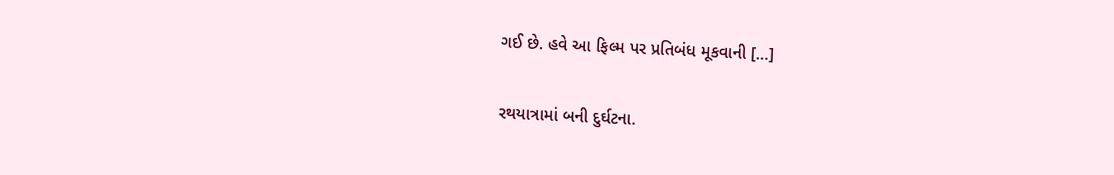ગઈ છે. હવે આ ફિલ્મ પર પ્રતિબંધ મૂકવાની […]

રથયાત્રામાં બની દુર્ઘટના.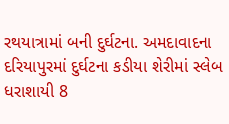રથયાત્રામાં બની દુર્ઘટના. અમદાવાદના દરિયાપુરમાં દુર્ઘટના કડીયા શેરીમાં સ્લેબ ધરાશાયી 8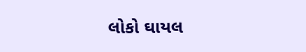લોકો ઘાયલ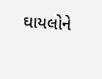ઘાયલોને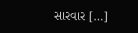સારવાર […]